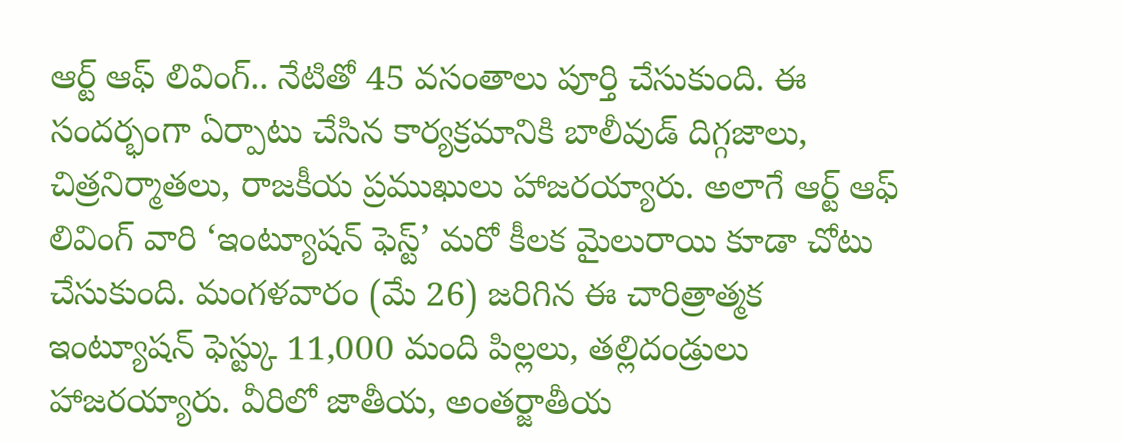ఆర్ట్ ఆఫ్ లివింగ్.. నేటితో 45 వసంతాలు పూర్తి చేసుకుంది. ఈ సందర్భంగా ఏర్పాటు చేసిన కార్యక్రమానికి బాలీవుడ్ దిగ్గజాలు, చిత్రనిర్మాతలు, రాజకీయ ప్రముఖులు హాజరయ్యారు. అలాగే ఆర్ట్ ఆఫ్ లివింగ్ వారి ‘ఇంట్యూషన్ ఫెస్ట్’ మరో కీలక మైలురాయి కూడా చోటు చేసుకుంది. మంగళవారం (మే 26) జరిగిన ఈ చారిత్రాత్మక ఇంట్యూషన్ ఫెస్ట్కు 11,000 మంది పిల్లలు, తల్లిదండ్రులు హాజరయ్యారు. వీరిలో జాతీయ, అంతర్జాతీయ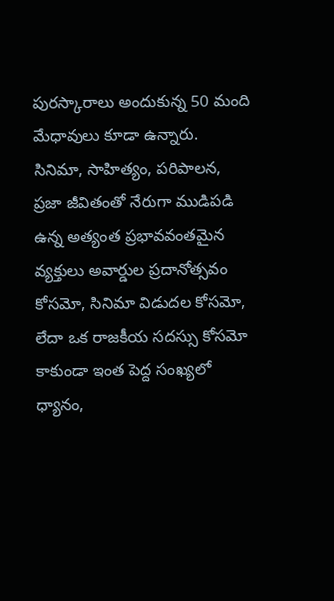పురస్కారాలు అందుకున్న 50 మంది మేధావులు కూడా ఉన్నారు.
సినిమా, సాహిత్యం, పరిపాలన, ప్రజా జీవితంతో నేరుగా ముడిపడి ఉన్న అత్యంత ప్రభావవంతమైన వ్యక్తులు అవార్డుల ప్రదానోత్సవం కోసమో, సినిమా విడుదల కోసమో, లేదా ఒక రాజకీయ సదస్సు కోసమో కాకుండా ఇంత పెద్ద సంఖ్యలో ధ్యానం,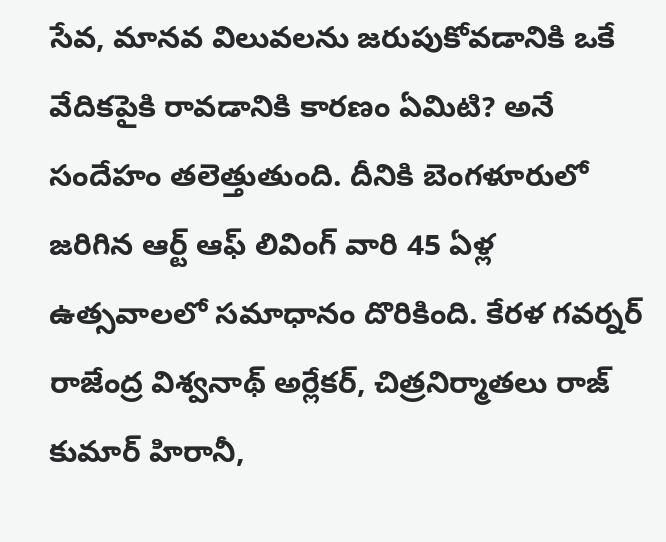సేవ, మానవ విలువలను జరుపుకోవడానికి ఒకే వేదికపైకి రావడానికి కారణం ఏమిటి? అనే సందేహం తలెత్తుతుంది. దీనికి బెంగళూరులో జరిగిన ఆర్ట్ ఆఫ్ లివింగ్ వారి 45 ఏళ్ల ఉత్సవాలలో సమాధానం దొరికింది. కేరళ గవర్నర్ రాజేంద్ర విశ్వనాథ్ అర్లేకర్, చిత్రనిర్మాతలు రాజ్ కుమార్ హిరానీ,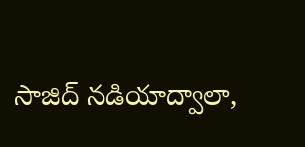సాజిద్ నడియాద్వాలా,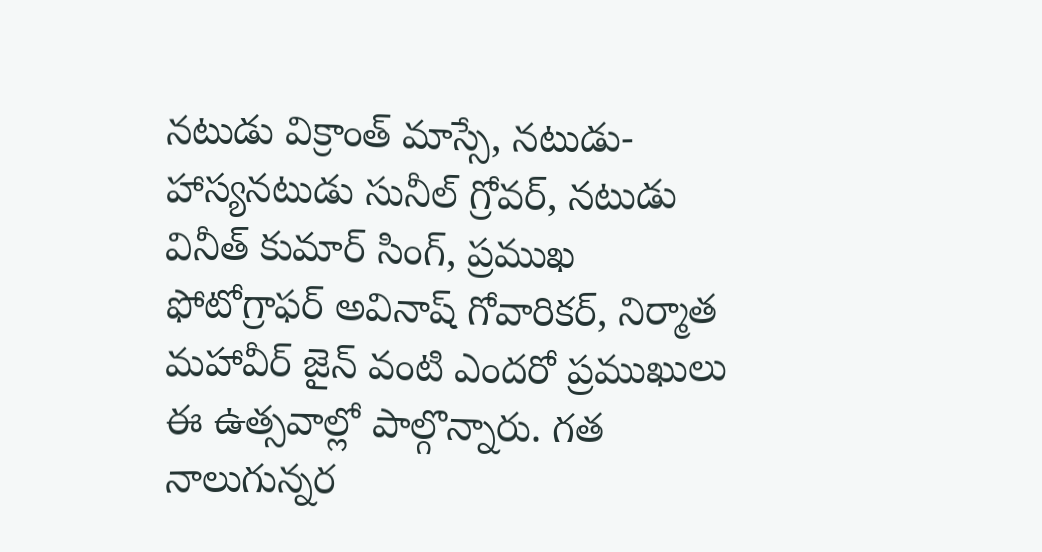నటుడు విక్రాంత్ మాస్సే, నటుడు-హాస్యనటుడు సునీల్ గ్రోవర్, నటుడు వినీత్ కుమార్ సింగ్, ప్రముఖ ఫోటోగ్రాఫర్ అవినాష్ గోవారికర్, నిర్మాత మహావీర్ జైన్ వంటి ఎందరో ప్రముఖులు ఈ ఉత్సవాల్లో పాల్గొన్నారు. గత నాలుగున్నర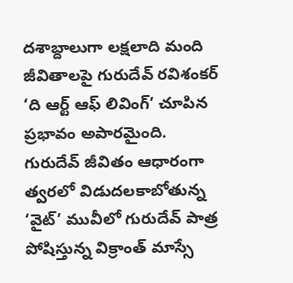దశాబ్దాలుగా లక్షలాది మంది జీవితాలపై గురుదేవ్ రవిశంకర్ ‘ది ఆర్ట్ ఆఫ్ లివింగ్’ చూపిన ప్రభావం అపారమైంది.
గురుదేవ్ జీవితం ఆధారంగా త్వరలో విడుదలకాబోతున్న ‘వైట్’ మువీలో గురుదేవ్ పాత్ర పోషిస్తున్న విక్రాంత్ మాస్సే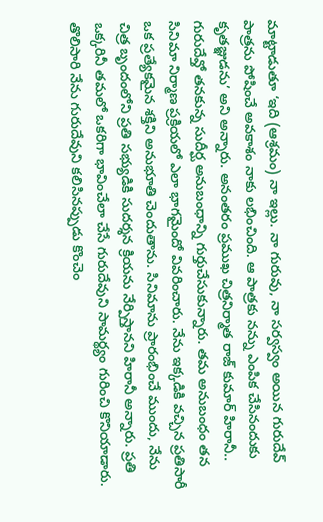మాట్టాడుతూ ‘ఇది (ఆశ్రమం) నా ఇల్లు. నా గురువు, నా సర్వస్వం అయిన గురుదేవ్ పాత్రను పోషించే అవకాశం నాకు లభించింది. ఆ పాత్రకు నన్ను ఎంపిక చేసినందుకు కృతజ్ఞుడను’ అని అన్నారు. అనంతరం ప్రముఖ చిత్రనిర్మాత రాజ్ కుమార్ హిరానీ.. గురుదేవ్తో తనకున్న సుదీర్ఘ అనుబంధాన్ని గుర్తుచేసుకున్నారు. తమ అనుబంధం తన సినిమా నిర్మాణ ప్రక్రియలో ఎలా భాగమైందో వివరించారు. నేను ఇక్కడికి వచ్చిన ప్రతిసారీ ఒక ప్రత్యేకమైన శక్తిని అనుభూతి చెందుతాను. సినిమాను ప్రారంభించే ముందు, నేను చిత్ర బృందంలోని ప్రతి సభ్యుడికి సుదర్శన క్రియను నేర్పిస్తానని హిరానీ అన్నారు. ప్రతి ఒక్కరినీ తమలో ఒకరిగా భావించేలా చేసే గురుదేవుని సామర్థ్యం గురించి కొనియాడారు. తొలిసారి నేను గురుదేవుని కలిసినప్పుడు కొంచెం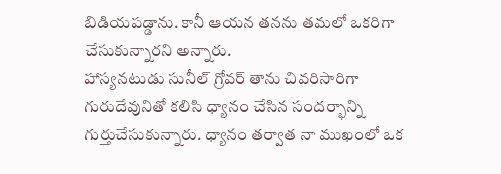బిడియపడ్డాను. కానీ ఆయన తనను తమలో ఒకరిగా చేసుకున్నారని అన్నారు.
హాస్యనటుడు సునీల్ గ్రోవర్ తాను చివరిసారిగా గురుదేవునితో కలిసి ధ్యానం చేసిన సందర్భాన్ని గుర్తుచేసుకున్నారు. ధ్యానం తర్వాత నా ముఖంలో ఒక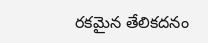రకమైన తేలికదనం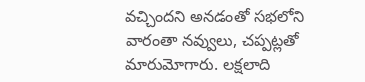వచ్చిందని అనడంతో సభలోని వారంతా నవ్వులు, చప్పట్లతో మారుమోగారు. లక్షలాది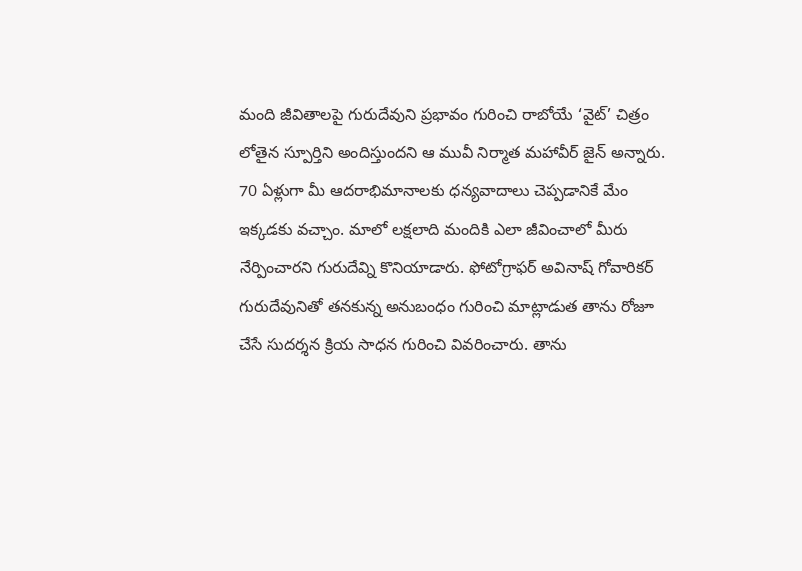మంది జీవితాలపై గురుదేవుని ప్రభావం గురించి రాబోయే ‘వైట్’ చిత్రం లోతైన స్పూర్తిని అందిస్తుందని ఆ మువీ నిర్మాత మహావీర్ జైన్ అన్నారు. 70 ఏళ్లుగా మీ ఆదరాభిమానాలకు ధన్యవాదాలు చెప్పడానికే మేం ఇక్కడకు వచ్చాం. మాలో లక్షలాది మందికి ఎలా జీవించాలో మీరు నేర్పించారని గురుదేవ్ని కొనియాడారు. ఫోటోగ్రాఫర్ అవినాష్ గోవారికర్ గురుదేవునితో తనకున్న అనుబంధం గురించి మాట్లాడుత తాను రోజూ చేసే సుదర్శన క్రియ సాధన గురించి వివరించారు. తాను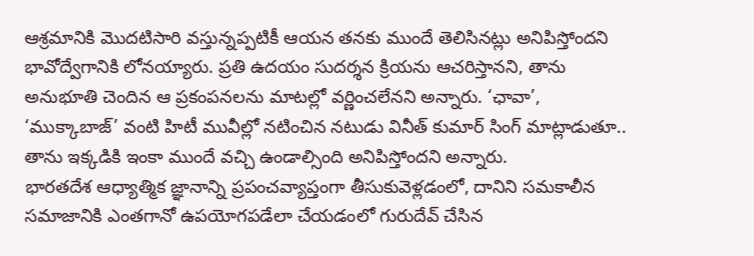ఆశ్రమానికి మొదటిసారి వస్తున్నప్పటికీ ఆయన తనకు ముందే తెలిసినట్లు అనిపిస్తోందని భావోద్వేగానికి లోనయ్యారు. ప్రతి ఉదయం సుదర్శన క్రియను ఆచరిస్తానని, తాను అనుభూతి చెందిన ఆ ప్రకంపనలను మాటల్లో వర్ణించలేనని అన్నారు. ‘ఛావా’, ‘ముక్కాబాజ్’ వంటి హిటీ మువీల్లో నటించిన నటుడు వినీత్ కుమార్ సింగ్ మాట్లాడుతూ.. తాను ఇక్కడికి ఇంకా ముందే వచ్చి ఉండాల్సింది అనిపిస్తోందని అన్నారు.
భారతదేశ ఆధ్యాత్మిక జ్ఞానాన్ని ప్రపంచవ్యాప్తంగా తీసుకువెళ్లడంలో, దానిని సమకాలీన సమాజానికి ఎంతగానో ఉపయోగపడేలా చేయడంలో గురుదేవ్ చేసిన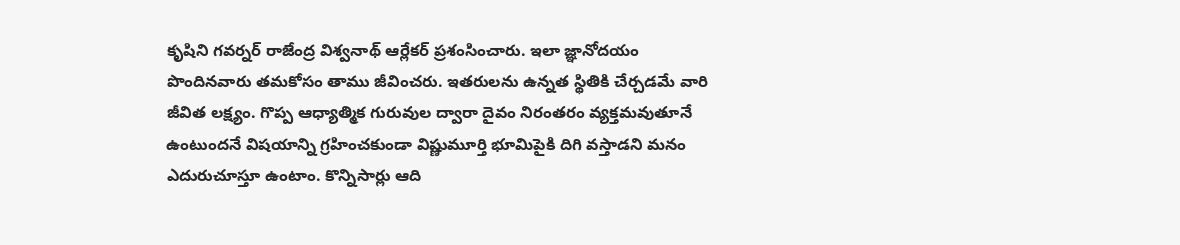కృషిని గవర్నర్ రాజేంద్ర విశ్వనాథ్ ఆర్లేకర్ ప్రశంసించారు. ఇలా జ్ఞానోదయం పొందినవారు తమకోసం తాము జీవించరు. ఇతరులను ఉన్నత స్థితికి చేర్చడమే వారి జీవిత లక్ష్యం. గొప్ప ఆధ్యాత్మిక గురువుల ద్వారా దైవం నిరంతరం వ్యక్తమవుతూనే ఉంటుందనే విషయాన్ని గ్రహించకుండా విష్ణుమూర్తి భూమిపైకి దిగి వస్తాడని మనం ఎదురుచూస్తూ ఉంటాం. కొన్నిసార్లు ఆది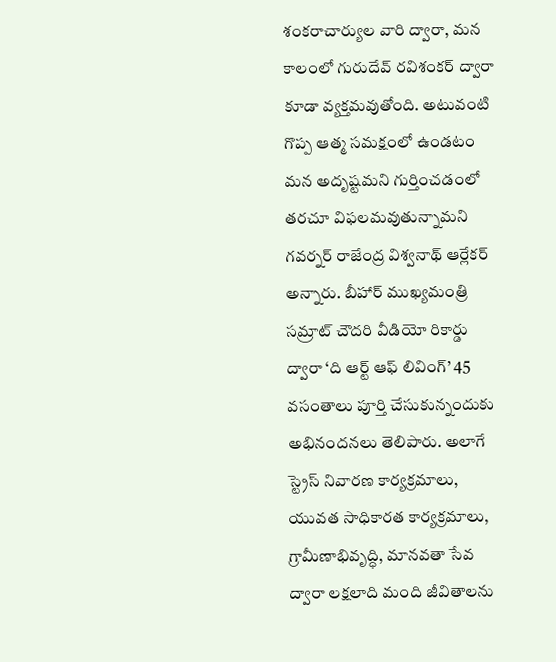శంకరాచార్యుల వారి ద్వారా, మన కాలంలో గురుదేవ్ రవిశంకర్ ద్వారా కూడా వ్యక్తమవుతోంది. అటువంటి గొప్ప ఆత్మ సమక్షంలో ఉండటం మన అదృష్టమని గుర్తించడంలో తరచూ విఫలమవుతున్నామని గవర్నర్ రాజేంద్ర విశ్వనాథ్ ఆర్లేకర్ అన్నారు. బీహార్ ముఖ్యమంత్రి సమ్రాట్ చౌదరి వీడియో రికార్డు ద్వారా ‘ది ఆర్ట్ ఆఫ్ లివింగ్’ 45 వసంతాలు పూర్తి చేసుకున్నందుకు అభినందనలు తెలిపారు. అలాగే స్ట్రెస్ నివారణ కార్యక్రమాలు, యువత సాధికారత కార్యక్రమాలు, గ్రామీణాభివృద్ధి, మానవతా సేవ ద్వారా లక్షలాది మంది జీవితాలను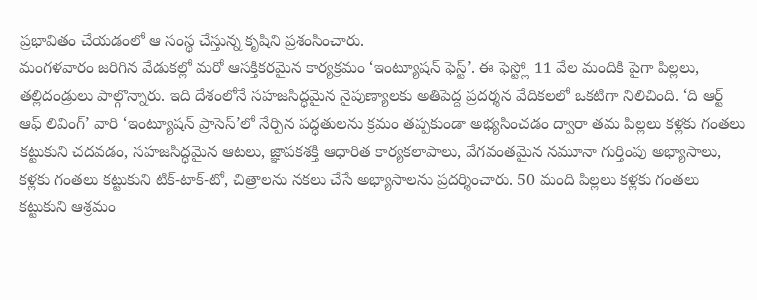ప్రభావితం చేయడంలో ఆ సంస్థ చేస్తున్న కృషిని ప్రశంసించారు.
మంగళవారం జరిగిన వేడుకల్లో మరో ఆసక్తికరమైన కార్యక్రమం ‘ఇంట్యూషన్ ఫెస్ట్’. ఈ ఫెస్ట్లో 11 వేల మందికి పైగా పిల్లలు, తల్లిదండ్రులు పాల్గొన్నారు. ఇది దేశంలోనే సహజసిద్ధమైన నైపుణ్యాలకు అతిపెద్ద ప్రదర్శన వేదికలలో ఒకటిగా నిలిచింది. ‘ది ఆర్ట్ ఆఫ్ లివింగ్’ వారి ‘ఇంట్యూషన్ ప్రాసెస్’లో నేర్పిన పద్ధతులను క్రమం తప్పకుండా అభ్యసించడం ద్వారా తమ పిల్లలు కళ్లకు గంతలు కట్టుకుని చదవడం, సహజసిద్ధమైన ఆటలు, జ్ఞాపకశక్తి ఆధారిత కార్యకలాపాలు, వేగవంతమైన నమూనా గుర్తింపు అభ్యాసాలు, కళ్లకు గంతలు కట్టుకుని టిక్-టాక్-టో, చిత్రాలను నకలు చేసే అభ్యాసాలను ప్రదర్శించారు. 50 మంది పిల్లలు కళ్లకు గంతలు కట్టుకుని ఆశ్రమం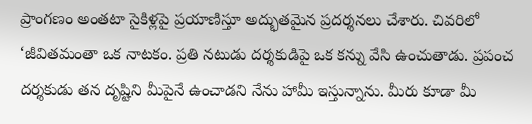ప్రాంగణం అంతటా సైకిళ్లపై ప్రయాణిస్తూ అద్భుతమైన ప్రదర్శనలు చేశారు. చివరిలో ‘జీవితమంతా ఒక నాటకం. ప్రతి నటుడు దర్శకుడిపై ఒక కన్ను వేసి ఉంచుతాడు. ప్రపంచ దర్శకుడు తన దృష్టిని మీపైనే ఉంచాడని నేను హామీ ఇస్తున్నాను. మీరు కూడా మీ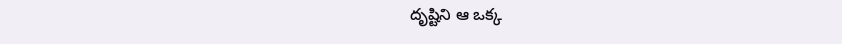దృష్టిని ఆ ఒక్క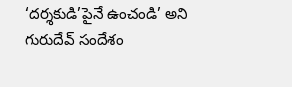‘దర్శకుడి’పైనే ఉంచండి’ అని గురుదేవ్ సందేశం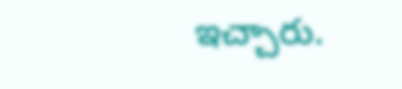ఇచ్చారు.